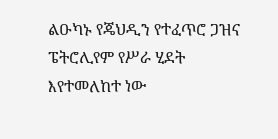ልዑካኑ የጄህዲን የተፈጥሮ ጋዝና ፔትሮሊየም የሥራ ሂደት እየተመለከተ ነው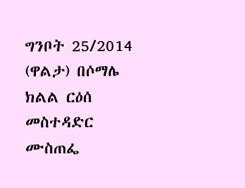ግንቦት 25/2014 (ዋልታ) በሶማሌ ክልል ርዕሰ መስተዳድር ሙስጠፌ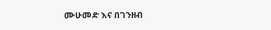ሙሁመድ እና በገንዘብ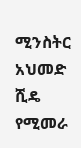ሚንስትር አህመድ ሺዴ የሚመራ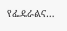የፌዴራልና…